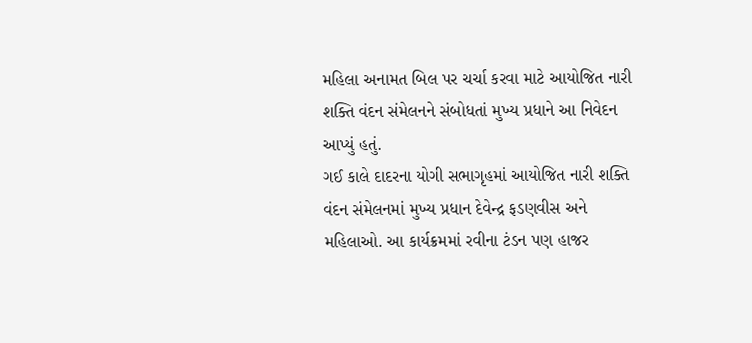મહિલા અનામત બિલ પર ચર્ચા કરવા માટે આયોજિત નારી શક્તિ વંદન સંમેલનને સંબોધતાં મુખ્ય પ્રધાને આ નિવેદન આપ્યું હતું.
ગઈ કાલે દાદરના યોગી સભાગૃહમાં આયોજિત નારી શક્તિ વંદન સંમેલનમાં મુખ્ય પ્રધાન દેવેન્દ્ર ફડણવીસ અને મહિલાઓ. આ કાર્યક્રમમાં રવીના ટંડન પણ હાજર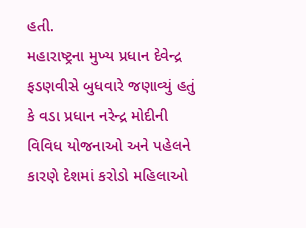હતી.
મહારાષ્ટ્રના મુખ્ય પ્રધાન દેવેન્દ્ર ફડણવીસે બુધવારે જણાવ્યું હતું કે વડા પ્રધાન નરેન્દ્ર મોદીની વિવિધ યોજનાઓ અને પહેલને કારણે દેશમાં કરોડો મહિલાઓ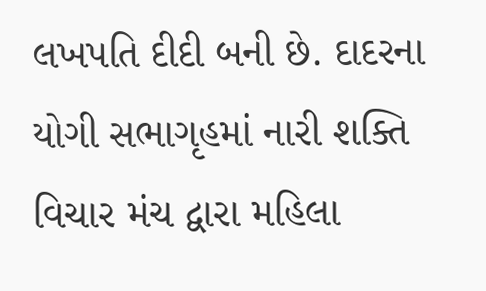લખપતિ દીદી બની છે. દાદરના યોગી સભાગૃહમાં નારી શક્તિ વિચાર મંચ દ્વારા મહિલા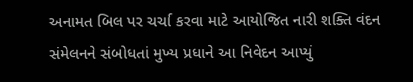અનામત બિલ પર ચર્ચા કરવા માટે આયોજિત નારી શક્તિ વંદન સંમેલનને સંબોધતાં મુખ્ય પ્રધાને આ નિવેદન આપ્યું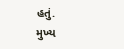હતું.
મુખ્ય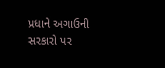પ્રધાને અગાઉની સરકારો પર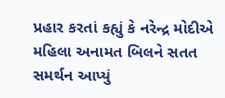પ્રહાર કરતાં કહ્યું કે નરેન્દ્ર મોદીએ મહિલા અનામત બિલને સતત સમર્થન આપ્યું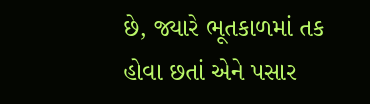છે, જ્યારે ભૂતકાળમાં તક હોવા છતાં એને પસાર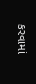કરવામાં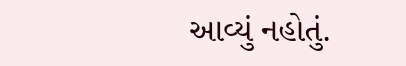આવ્યું નહોતું.